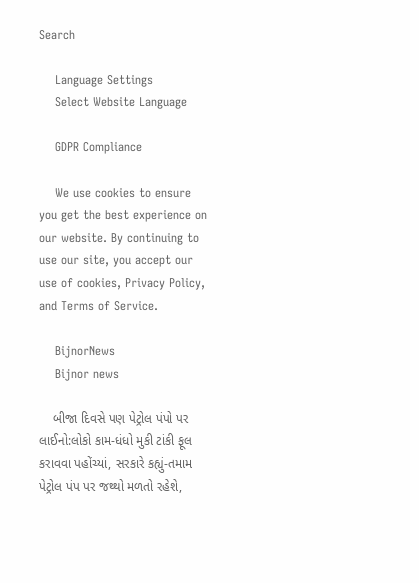Search

    Language Settings
    Select Website Language

    GDPR Compliance

    We use cookies to ensure you get the best experience on our website. By continuing to use our site, you accept our use of cookies, Privacy Policy, and Terms of Service.

    BijnorNews
    Bijnor news

    બીજા દિવસે પણ પેટ્રોલ પંપો પર લાઈનો:લોકો કામ-ધંધો મુકી ટાંકી ફૂલ કરાવવા પહોંચ્યાં, સરકારે કહ્યું-તમામ પેટ્રોલ પંપ પર જથ્થો મળતો રહેશે,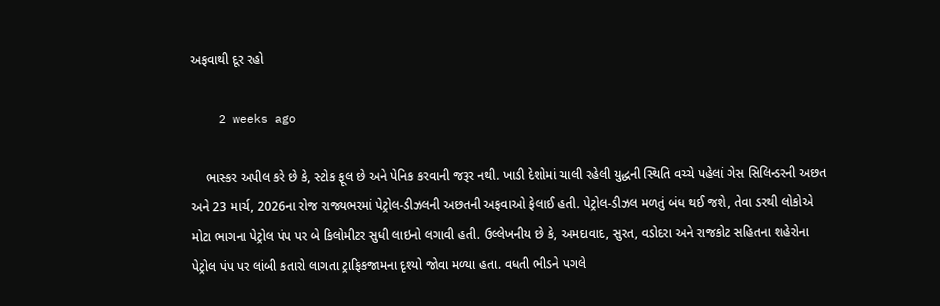અફવાથી દૂર રહો

    2 weeks ago

    ભાસ્કર અપીલ કરે છે કે, સ્ટોક ફૂલ છે અને પેનિક કરવાની જરૂર નથી. ખાડી દેશોમાં ચાલી રહેલી યુદ્ધની સ્થિતિ વચ્ચે પહેલાં ગેસ સિલિન્ડરની અછત અને 23 માર્ચ, 2026ના રોજ રાજ્યભરમાં પેટ્રોલ-ડીઝલની અછતની અફવાઓ ફેલાઈ હતી. પેટ્રોલ-ડીઝલ મળતું બંધ થઈ જશે, તેવા ડરથી લોકોએ મોટા ભાગના પેટ્રોલ પંપ પર બે કિલોમીટર સુધી લાઇનો લગાવી હતી. ઉલ્લેખનીય છે કે, અમદાવાદ, સુરત, વડોદરા અને રાજકોટ સહિતના શહેરોના પેટ્રોલ પંપ પર લાંબી કતારો લાગતા ટ્રાફિકજામના દૃશ્યો જોવા મળ્યા હતા. વધતી ભીડને પગલે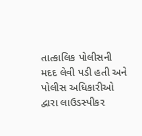તાત્કાલિક પોલીસની મદદ લેવી પડી હતી અને પોલીસ અધિકારીઓ દ્વારા લાઉડસ્પીકર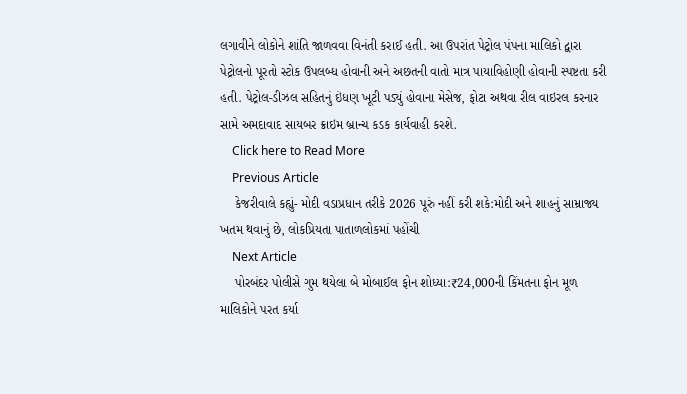લગાવીને લોકોને શાંતિ જાળવવા વિનંતી કરાઈ હતી. આ ઉપરાંત પેટ્રોલ પંપના માલિકો દ્વારા પેટ્રોલનો પૂરતો સ્ટોક ઉપલબ્ધ હોવાની અને અછતની વાતો માત્ર પાયાવિહોણી હોવાની સ્પષ્ટતા કરી હતી. પેટ્રોલ-ડીઝલ સહિતનું ઇંધણ ખૂટી પડ્યું હોવાના મેસેજ, ફોટા અથવા રીલ વાઇરલ કરનાર સામે અમદાવાદ સાયબર ક્રાઇમ બ્રાન્ચ કડક કાર્યવાહી કરશે.
    Click here to Read More
    Previous Article
    કેજરીવાલે કહ્યું- મોદી વડાપ્રધાન તરીકે 2026 પૂરું નહીં કરી શકે:મોદી અને શાહનું સામ્રાજ્ય ખતમ થવાનું છે, લોકપ્રિયતા પાતાળલોકમાં પહોંચી
    Next Article
    પોરબંદર પોલીસે ગુમ થયેલા બે મોબાઈલ ફોન શોધ્યા:₹24,000ની કિંમતના ફોન મૂળ માલિકોને પરત કર્યા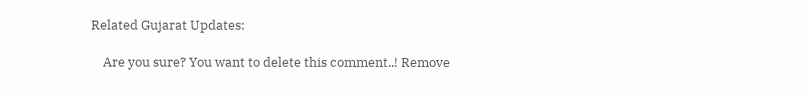Related Gujarat Updates:

    Are you sure? You want to delete this comment..! Remove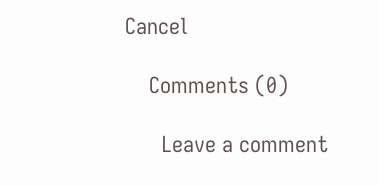Cancel

    Comments (0)

      Leave a comment